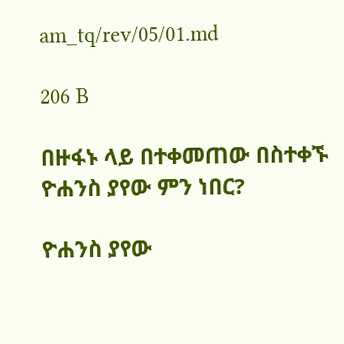am_tq/rev/05/01.md

206 B

በዙፋኑ ላይ በተቀመጠው በስተቀኙ ዮሐንስ ያየው ምን ነበር?

ዮሐንስ ያየው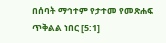በሰባት ማኅተም የታተመ የመጽሐፍ ጥቅልል ነበር [5:1]